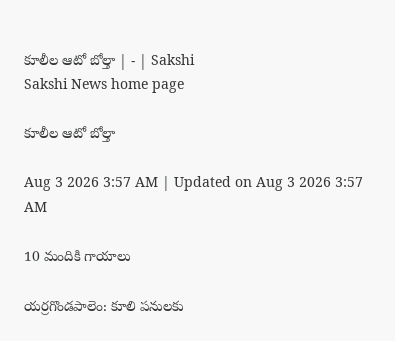కూలీల ఆటో బోల్తా | - | Sakshi
Sakshi News home page

కూలీల ఆటో బోల్తా

Aug 3 2026 3:57 AM | Updated on Aug 3 2026 3:57 AM

10 మందికి గాయాలు

యర్రగొండపాలెం: కూలి పనులకు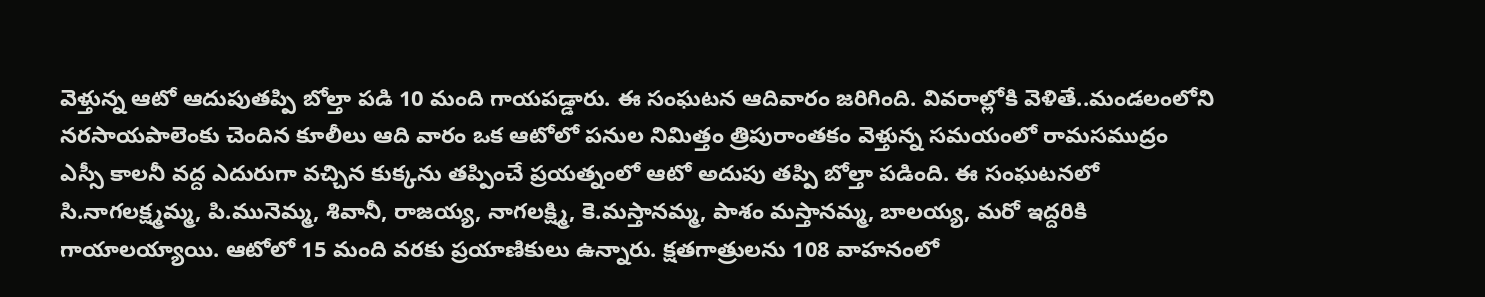వెళ్తున్న ఆటో ఆదుపుతప్పి బోల్తా పడి 10 మంది గాయపడ్డారు. ఈ సంఘటన ఆదివారం జరిగింది. వివరాల్లోకి వెళితే..మండలంలోని నరసాయపాలెంకు చెందిన కూలీలు ఆది వారం ఒక ఆటోలో పనుల నిమిత్తం త్రిపురాంతకం వెళ్తున్న సమయంలో రామసముద్రం ఎస్సీ కాలనీ వద్ద ఎదురుగా వచ్చిన కుక్కను తప్పించే ప్రయత్నంలో ఆటో అదుపు తప్పి బోల్తా పడింది. ఈ సంఘటనలో సి.నాగలక్ష్మమ్మ, పి.మునెమ్మ, శివానీ, రాజయ్య, నాగలక్ష్మి, కె.మస్తానమ్మ, పాశం మస్తానమ్మ, బాలయ్య, మరో ఇద్దరికి గాయాలయ్యాయి. ఆటోలో 15 మంది వరకు ప్రయాణికులు ఉన్నారు. క్షతగాత్రులను 108 వాహనంలో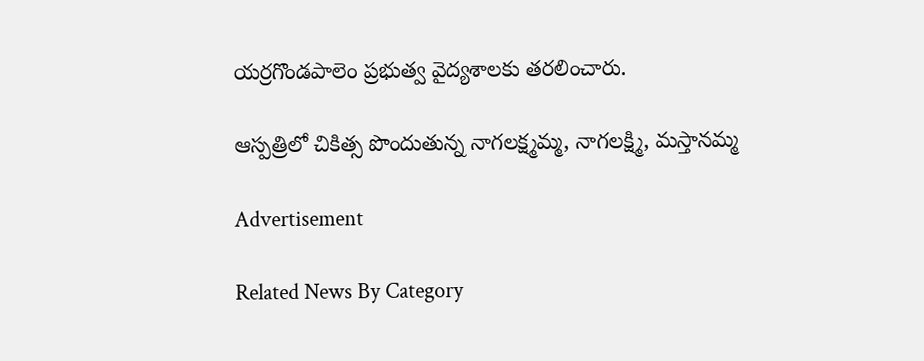యర్రగొండపాలెం ప్రభుత్వ వైద్యశాలకు తరలించారు.

ఆస్పత్రిలో చికిత్స పొందుతున్న నాగలక్ష్మమ్మ, నాగలక్ష్మి, మస్తానమ్మ

Advertisement

Related News By Category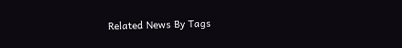Related News By Tags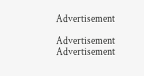Advertisement

Advertisement
Advertisement